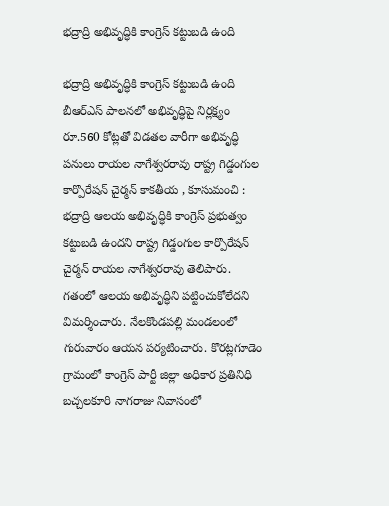భద్రాద్రి అభివృద్ధికి కాంగ్రెస్ కట్టుబడి ఉంది

భద్రాద్రి అభివృద్ధికి కాంగ్రెస్ కట్టుబడి ఉంది బీఆర్ఎస్ పాలనలో అభివృద్ధిపై నిర్లక్ష్యం రూ.560 కోట్లతో విడతల వారీగా అభివృద్ధి పనులు రాయల నాగేశ్వరరావు రాష్ట్ర గిడ్డంగుల కార్పొరేషన్ చైర్మన్ కాకతీయ , కూసుమంచి : భద్రాద్రి ఆలయ అభివృద్ధికి కాంగ్రెస్ ప్రభుత్వం కట్టుబడి ఉందని రాష్ట్ర గిడ్డంగుల కార్పొరేషన్ చైర్మన్ రాయల నాగేశ్వరరావు తెలిపారు. గతంలో ఆలయ అభివృద్ధిని పట్టించుకోలేదని విమర్శించారు. నేలకొండపల్లి మండలంలో గురువారం ఆయన పర్యటించారు. కొరట్లగూడెం గ్రామంలో కాంగ్రెస్ పార్టీ జిల్లా అధికార ప్రతినిధి బచ్చలకూరి నాగరాజు నివాసంలో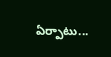ఏర్పాటు...